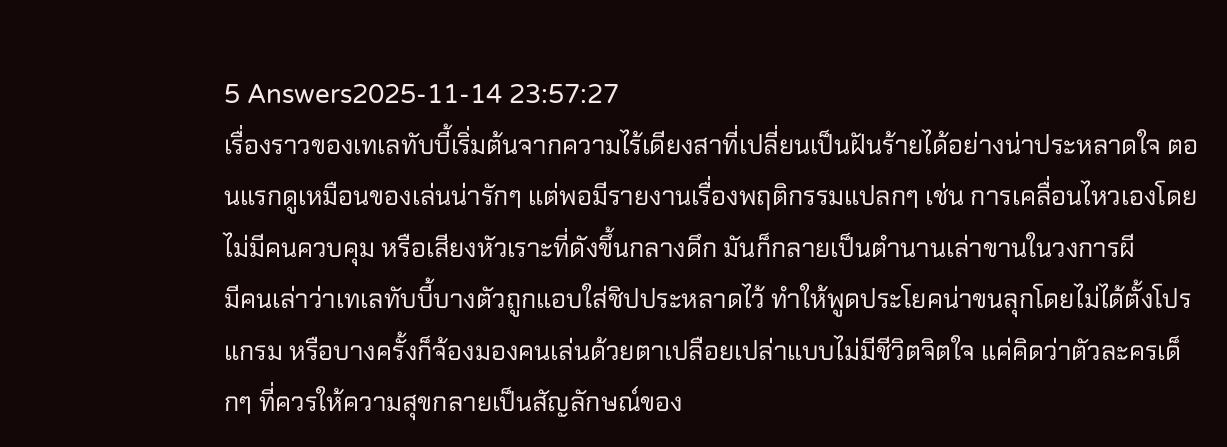5 Answers2025-11-14 23:57:27
เรื่องราวของเทเลทับบี้เริ่มต้นจากความไร้เดียงสาที่เปลี่ยนเป็นฝันร้ายได้อย่างน่าประหลาดใจ ตอนแรกดูเหมือนของเล่นน่ารักๆ แต่พอมีรายงานเรื่องพฤติกรรมแปลกๆ เช่น การเคลื่อนไหวเองโดยไม่มีคนควบคุม หรือเสียงหัวเราะที่ดังขึ้นกลางดึก มันก็กลายเป็นตำนานเล่าขานในวงการผี
มีคนเล่าว่าเทเลทับบี้บางตัวถูกแอบใส่ชิปประหลาดไว้ ทำให้พูดประโยคน่าขนลุกโดยไม่ได้ตั้งโปรแกรม หรือบางครั้งก็จ้องมองคนเล่นด้วยตาเปลือยเปล่าแบบไม่มีชีวิตจิตใจ แค่คิดว่าตัวละครเด็กๆ ที่ควรให้ความสุขกลายเป็นสัญลักษณ์ของ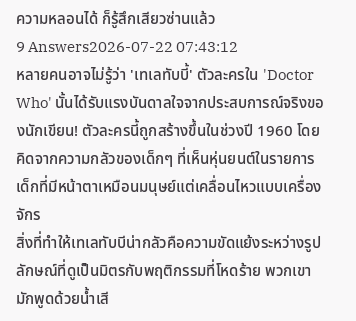ความหลอนได้ ก็รู้สึกเสียวซ่านแล้ว
9 Answers2026-07-22 07:43:12
หลายคนอาจไม่รู้ว่า 'เทเลทับบี้' ตัวละครใน 'Doctor Who' นั้นได้รับแรงบันดาลใจจากประสบการณ์จริงของนักเขียน! ตัวละครนี้ถูกสร้างขึ้นในช่วงปี 1960 โดยคิดจากความกลัวของเด็กๆ ที่เห็นหุ่นยนต์ในรายการเด็กที่มีหน้าตาเหมือนมนุษย์แต่เคลื่อนไหวแบบเครื่องจักร
สิ่งที่ทำให้เทเลทับบีน่ากลัวคือความขัดแย้งระหว่างรูปลักษณ์ที่ดูเป็นมิตรกับพฤติกรรมที่โหดร้าย พวกเขามักพูดด้วยน้ำเสี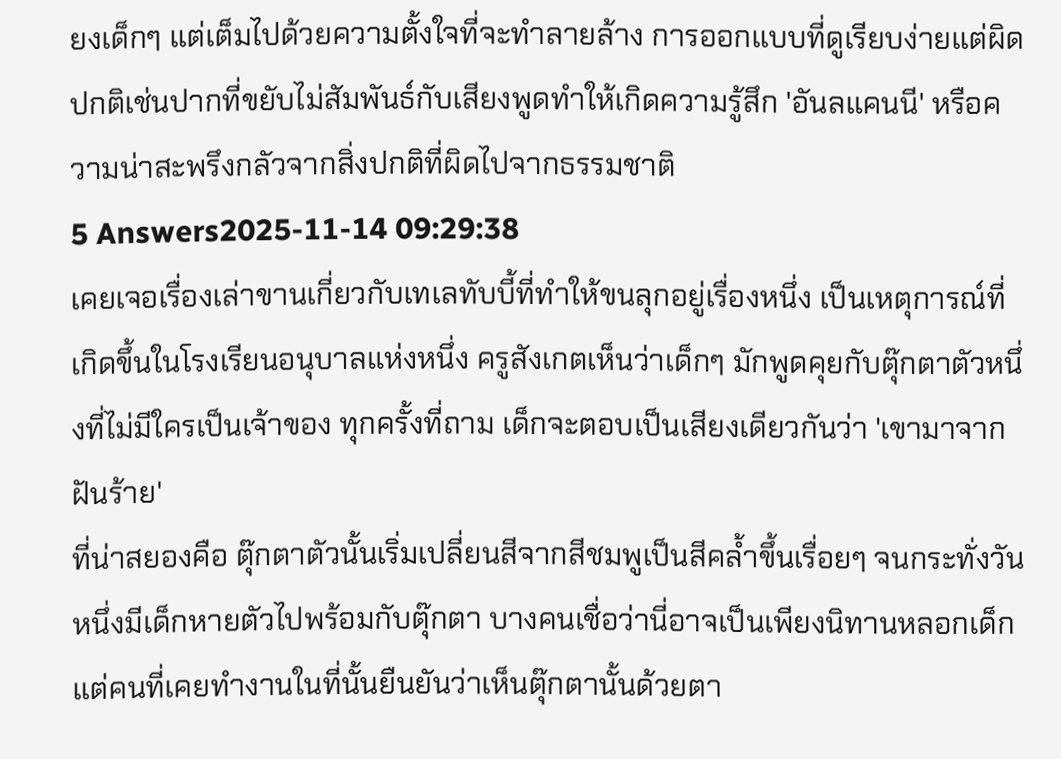ยงเด็กๆ แต่เต็มไปด้วยความตั้งใจที่จะทำลายล้าง การออกแบบที่ดูเรียบง่ายแต่ผิดปกติเช่นปากที่ขยับไม่สัมพันธ์กับเสียงพูดทำให้เกิดความรู้สึก 'อันลแคนนี' หรือความน่าสะพรึงกลัวจากสิ่งปกติที่ผิดไปจากธรรมชาติ
5 Answers2025-11-14 09:29:38
เคยเจอเรื่องเล่าขานเกี่ยวกับเทเลทับบี้ที่ทำให้ขนลุกอยู่เรื่องหนึ่ง เป็นเหตุการณ์ที่เกิดขึ้นในโรงเรียนอนุบาลแห่งหนึ่ง ครูสังเกตเห็นว่าเด็กๆ มักพูดคุยกับตุ๊กตาตัวหนึ่งที่ไม่มีใครเป็นเจ้าของ ทุกครั้งที่ถาม เด็กจะตอบเป็นเสียงเดียวกันว่า 'เขามาจากฝันร้าย'
ที่น่าสยองคือ ตุ๊กตาตัวนั้นเริ่มเปลี่ยนสีจากสีชมพูเป็นสีคล้ำขึ้นเรื่อยๆ จนกระทั่งวันหนึ่งมีเด็กหายตัวไปพร้อมกับตุ๊กตา บางคนเชื่อว่านี่อาจเป็นเพียงนิทานหลอกเด็ก แต่คนที่เคยทำงานในที่นั้นยืนยันว่าเห็นตุ๊กตานั้นด้วยตา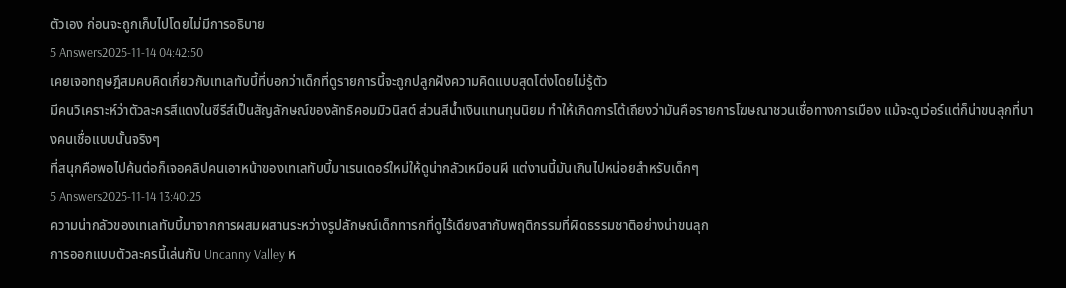ตัวเอง ก่อนจะถูกเก็บไปโดยไม่มีการอธิบาย
5 Answers2025-11-14 04:42:50
เคยเจอทฤษฎีสมคบคิดเกี่ยวกับเทเลทับบี้ที่บอกว่าเด็กที่ดูรายการนี้จะถูกปลูกฝังความคิดแบบสุดโต่งโดยไม่รู้ตัว
มีคนวิเคราะห์ว่าตัวละครสีแดงในซีรีส์เป็นสัญลักษณ์ของลัทธิคอมมิวนิสต์ ส่วนสีน้ำเงินแทนทุนนิยม ทำให้เกิดการโต้เถียงว่ามันคือรายการโฆษณาชวนเชื่อทางการเมือง แม้จะดูเว่อร์แต่ก็น่าขนลุกที่บางคนเชื่อแบบนั้นจริงๆ
ที่สนุกคือพอไปค้นต่อก็เจอคลิปคนเอาหน้าของเทเลทับบี้มาเรนเดอร์ใหม่ให้ดูน่ากลัวเหมือนผี แต่งานนี้มันเกินไปหน่อยสำหรับเด็กๆ
5 Answers2025-11-14 13:40:25
ความน่ากลัวของเทเลทับบี้มาจากการผสมผสานระหว่างรูปลักษณ์เด็กทารกที่ดูไร้เดียงสากับพฤติกรรมที่ผิดธรรมชาติอย่างน่าขนลุก
การออกแบบตัวละครนี้เล่นกับ Uncanny Valley ห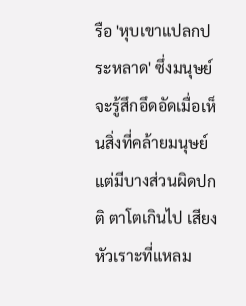รือ 'หุบเขาแปลกประหลาด' ซึ่งมนุษย์จะรู้สึกอึดอัดเมื่อเห็นสิ่งที่คล้ายมนุษย์แต่มีบางส่วนผิดปกติ ตาโตเกินไป เสียงหัวเราะที่แหลม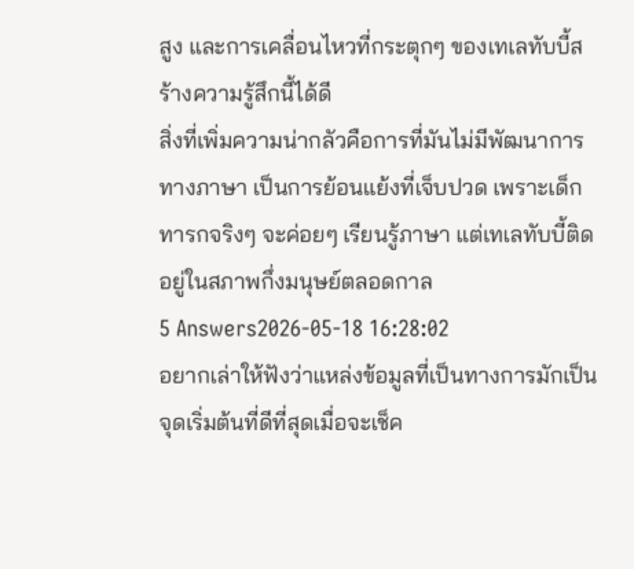สูง และการเคลื่อนไหวที่กระตุกๆ ของเทเลทับบี้สร้างความรู้สึกนี้ได้ดี
สิ่งที่เพิ่มความน่ากลัวคือการที่มันไม่มีพัฒนาการทางภาษา เป็นการย้อนแย้งที่เจ็บปวด เพราะเด็กทารกจริงๆ จะค่อยๆ เรียนรู้ภาษา แต่เทเลทับบี้ติดอยู่ในสภาพกึ่งมนุษย์ตลอดกาล
5 Answers2026-05-18 16:28:02
อยากเล่าให้ฟังว่าแหล่งข้อมูลที่เป็นทางการมักเป็นจุดเริ่มต้นที่ดีที่สุดเมื่อจะเช็ค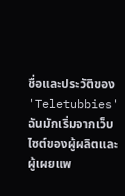ชื่อและประวัติของ 'Teletubbies'
ฉันมักเริ่มจากเว็บไซต์ของผู้ผลิตและผู้เผยแพ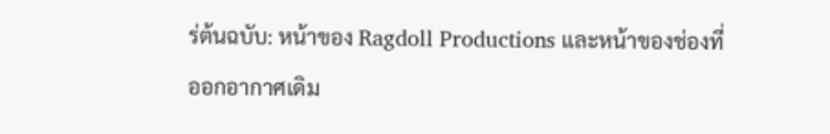ร่ต้นฉบับ: หน้าของ Ragdoll Productions และหน้าของช่องที่ออกอากาศเดิม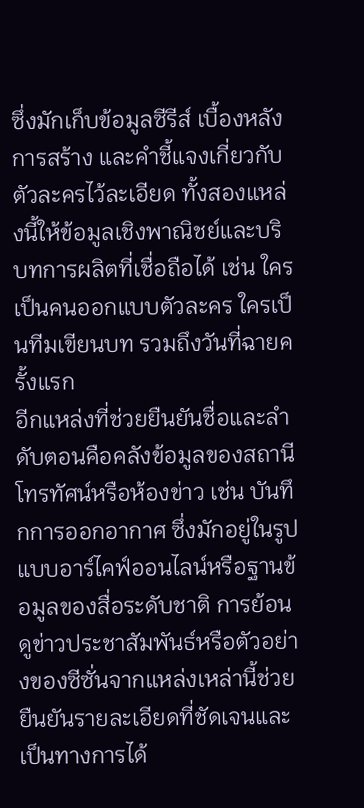ซึ่งมักเก็บข้อมูลซีรีส์ เบื้องหลังการสร้าง และคำชี้แจงเกี่ยวกับตัวละครไว้ละเอียด ทั้งสองแหล่งนี้ให้ข้อมูลเชิงพาณิชย์และบริบทการผลิตที่เชื่อถือได้ เช่น ใครเป็นคนออกแบบตัวละคร ใครเป็นทีมเขียนบท รวมถึงวันที่ฉายครั้งแรก
อีกแหล่งที่ช่วยยืนยันชื่อและลำดับตอนคือคลังข้อมูลของสถานีโทรทัศน์หรือห้องข่าว เช่น บันทึกการออกอากาศ ซึ่งมักอยู่ในรูปแบบอาร์ไคฟ์ออนไลน์หรือฐานข้อมูลของสื่อระดับชาติ การย้อนดูข่าวประชาสัมพันธ์หรือตัวอย่างของซีซั่นจากแหล่งเหล่านี้ช่วยยืนยันรายละเอียดที่ชัดเจนและเป็นทางการได้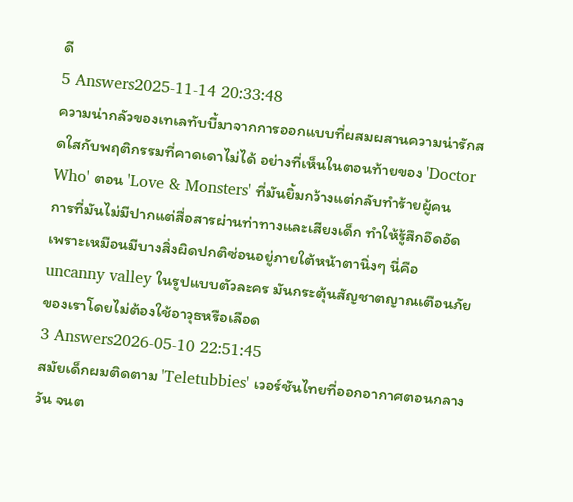ดี
5 Answers2025-11-14 20:33:48
ความน่ากลัวของเทเลทับบี้มาจากการออกแบบที่ผสมผสานความน่ารักสดใสกับพฤติกรรมที่คาดเดาไม่ได้ อย่างที่เห็นในตอนท้ายของ 'Doctor Who' ตอน 'Love & Monsters' ที่มันยิ้มกว้างแต่กลับทำร้ายผู้คน
การที่มันไม่มีปากแต่สื่อสารผ่านท่าทางและเสียงเด็ก ทำให้รู้สึกอึดอัด เพราะเหมือนมีบางสิ่งผิดปกติซ่อนอยู่ภายใต้หน้าตานิ่งๆ นี่คือ uncanny valley ในรูปแบบตัวละคร มันกระตุ้นสัญชาตญาณเตือนภัยของเราโดยไม่ต้องใช้อาวุธหรือเลือด
3 Answers2026-05-10 22:51:45
สมัยเด็กผมติดตาม 'Teletubbies' เวอร์ชันไทยที่ออกอากาศตอนกลางวัน จนต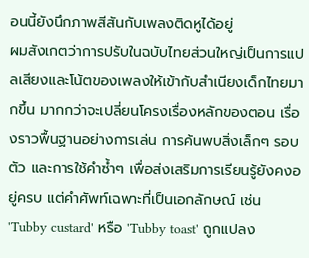อนนี้ยังนึกภาพสีสันกับเพลงติดหูได้อยู่
ผมสังเกตว่าการปรับในฉบับไทยส่วนใหญ่เป็นการแปลเสียงและโน้ตของเพลงให้เข้ากับสำเนียงเด็กไทยมากขึ้น มากกว่าจะเปลี่ยนโครงเรื่องหลักของตอน เรื่องราวพื้นฐานอย่างการเล่น การค้นพบสิ่งเล็กๆ รอบตัว และการใช้คำซ้ำๆ เพื่อส่งเสริมการเรียนรู้ยังคงอยู่ครบ แต่คำศัพท์เฉพาะที่เป็นเอกลักษณ์ เช่น 'Tubby custard' หรือ 'Tubby toast' ถูกแปลง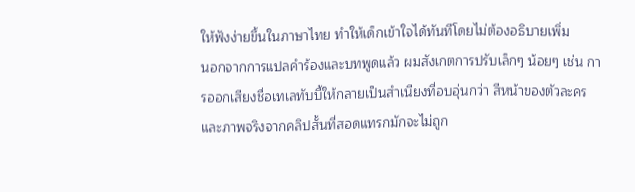ให้ฟังง่ายขึ้นในภาษาไทย ทำให้เด็กเข้าใจได้ทันทีโดยไม่ต้องอธิบายเพิ่ม
นอกจากการแปลคำร้องและบทพูดแล้ว ผมสังเกตการปรับเล็กๆ น้อยๆ เช่น การออกเสียงชื่อเทเลทับบี้ให้กลายเป็นสำเนียงที่อบอุ่นกว่า สีหน้าของตัวละครและภาพจริงจากคลิปสั้นที่สอดแทรกมักจะไม่ถูก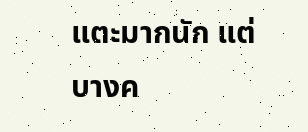แตะมากนัก แต่บางค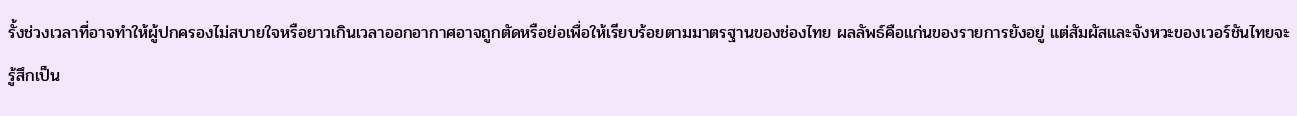รั้งช่วงเวลาที่อาจทำให้ผู้ปกครองไม่สบายใจหรือยาวเกินเวลาออกอากาศอาจถูกตัดหรือย่อเพื่อให้เรียบร้อยตามมาตรฐานของช่องไทย ผลลัพธ์คือแก่นของรายการยังอยู่ แต่สัมผัสและจังหวะของเวอร์ชันไทยจะรู้สึกเป็น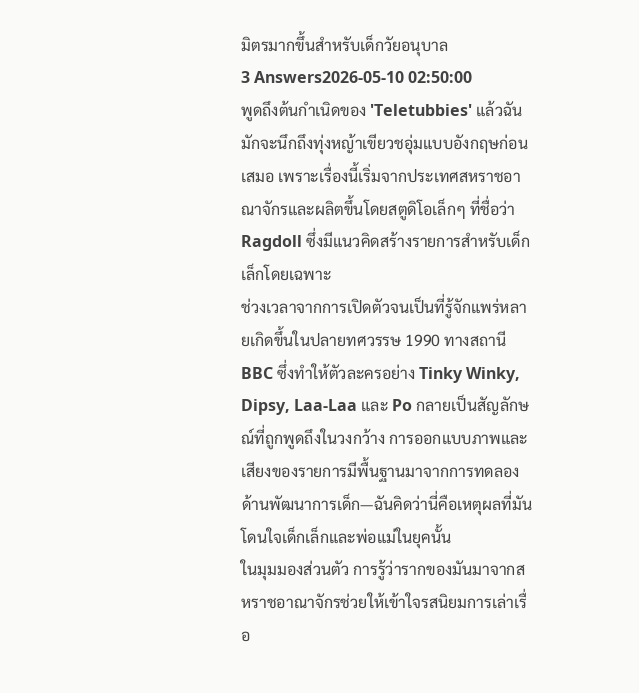มิตรมากขึ้นสำหรับเด็กวัยอนุบาล
3 Answers2026-05-10 02:50:00
พูดถึงต้นกำเนิดของ 'Teletubbies' แล้วฉันมักจะนึกถึงทุ่งหญ้าเขียวชอุ่มแบบอังกฤษก่อนเสมอ เพราะเรื่องนี้เริ่มจากประเทศสหราชอาณาจักรและผลิตขึ้นโดยสตูดิโอเล็กๆ ที่ชื่อว่า Ragdoll ซึ่งมีแนวคิดสร้างรายการสำหรับเด็กเล็กโดยเฉพาะ
ช่วงเวลาจากการเปิดตัวจนเป็นที่รู้จักแพร่หลายเกิดขึ้นในปลายทศวรรษ 1990 ทางสถานี BBC ซึ่งทำให้ตัวละครอย่าง Tinky Winky, Dipsy, Laa-Laa และ Po กลายเป็นสัญลักษณ์ที่ถูกพูดถึงในวงกว้าง การออกแบบภาพและเสียงของรายการมีพื้นฐานมาจากการทดลองด้านพัฒนาการเด็ก—ฉันคิดว่านี่คือเหตุผลที่มันโดนใจเด็กเล็กและพ่อแม่ในยุคนั้น
ในมุมมองส่วนตัว การรู้ว่ารากของมันมาจากสหราชอาณาจักรช่วยให้เข้าใจรสนิยมการเล่าเรื่อ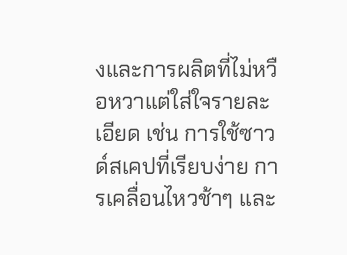งและการผลิตที่ไม่หวือหวาแต่ใส่ใจรายละเอียด เช่น การใช้ซาวด์สเคปที่เรียบง่าย การเคลื่อนไหวช้าๆ และ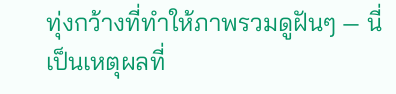ทุ่งกว้างที่ทำให้ภาพรวมดูฝันๆ — นี่เป็นเหตุผลที่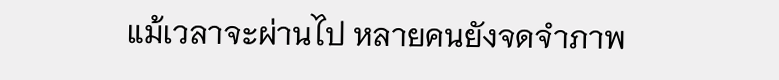แม้เวลาจะผ่านไป หลายคนยังจดจำภาพ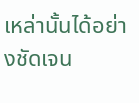เหล่านั้นได้อย่างชัดเจน